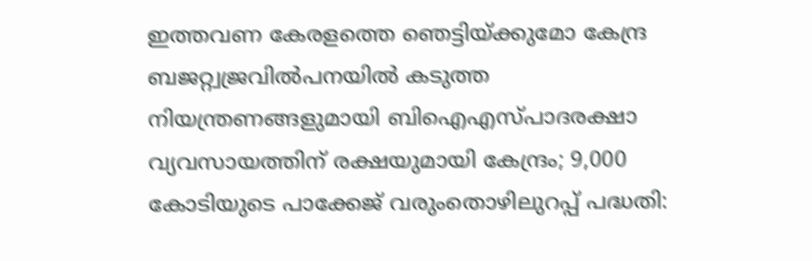ഇത്തവണ കേരളത്തെ ഞെട്ടിയ്ക്കുമോ കേന്ദ്ര ബജറ്റ്വജ്രവില്‍പനയില്‍ കടുത്ത നിയന്ത്രണങ്ങളുമായി ബിഐഎസ്പാദരക്ഷാ വ്യവസായത്തിന് രക്ഷയുമായി കേന്ദ്രം; 9,000 കോടിയുടെ പാക്കേജ് വരുംതൊഴിലുറപ്പ് പദ്ധതി: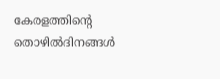കേരളത്തിന്റെ തൊഴിൽദിനങ്ങൾ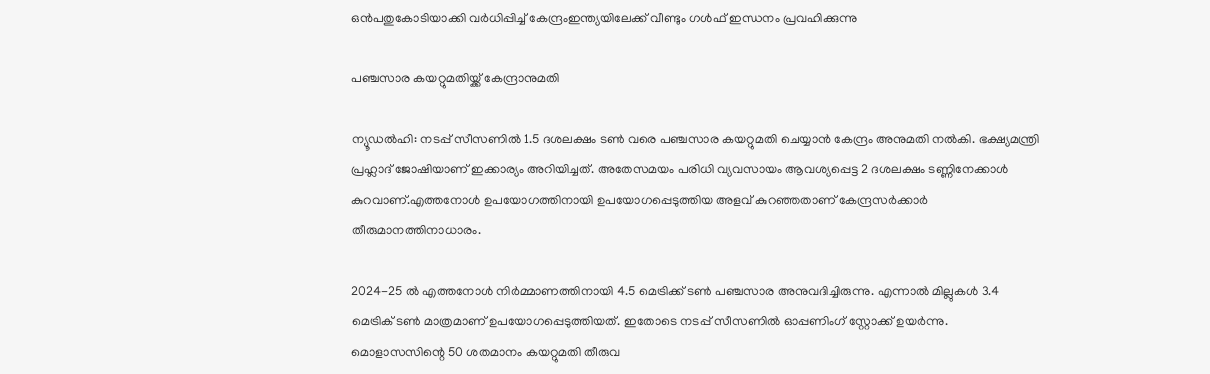ഒൻപതുകോടിയാക്കി വർധിപ്പിച്ച് കേന്ദ്രംഇന്ത്യയിലേക്ക് വീണ്ടും ഗൾഫ് ഇന്ധനം പ്രവഹിക്കുന്നു

പഞ്ചസാര കയറ്റുമതിയ്ക്ക് കേന്ദ്രാനുമതി

ന്യൂഡല്‍ഹി: നടപ്പ് സീസണില്‍ 1.5 ദശലക്ഷം ടണ്‍ വരെ പഞ്ചസാര കയറ്റുമതി ചെയ്യാന്‍ കേന്ദ്രം അനുമതി നല്‍കി. ഭക്ഷ്യമന്ത്രി പ്രഹ്ലാദ് ജോഷിയാണ് ഇക്കാര്യം അറിയിച്ചത്. അതേസമയം പരിധി വ്യവസായം ആവശ്യപ്പെട്ട 2 ദശലക്ഷം ടണ്ണിനേക്കാള്‍ കുറവാണ്.എത്തനോള്‍ ഉപയോഗത്തിനായി ഉപയോഗപ്പെടുത്തിയ അളവ് കുറഞ്ഞതാണ് കേന്ദ്രസര്‍ക്കാര്‍ തീരുമാനത്തിനാധാരം.

2024-25 ല്‍ എത്തനോള്‍ നിര്‍മ്മാണത്തിനായി 4.5 മെട്രിക്ക് ടണ്‍ പഞ്ചസാര അനുവദിച്ചിരുന്നു. എന്നാല്‍ മില്ലുകള്‍ 3.4 മെട്രിക് ടണ്‍ മാത്രമാണ് ഉപയോഗപ്പെടുത്തിയത്. ഇതോടെ നടപ്പ് സീസണില്‍ ഓപ്പണിംഗ് സ്റ്റോക്ക് ഉയര്‍ന്നു. മൊളാസസിന്റെ 50 ശതമാനം കയറ്റുമതി തീരുവ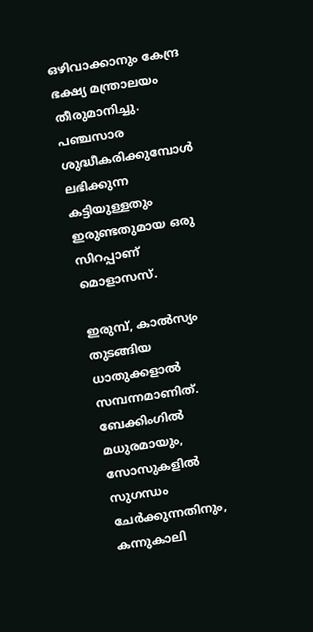ഒഴിവാക്കാനും കേന്ദ്ര ഭക്ഷ്യ മന്ത്രാലയം തീരുമാനിച്ചു. പഞ്ചസാര ശുദ്ധീകരിക്കുമ്പോള്‍ ലഭിക്കുന്ന കട്ടിയുള്ളതും ഇരുണ്ടതുമായ ഒരു സിറപ്പാണ് മൊളാസസ്.

ഇരുമ്പ്, കാല്‍സ്യം തുടങ്ങിയ ധാതുക്കളാല്‍ സമ്പന്നമാണിത്. ബേക്കിംഗില്‍ മധുരമായും, സോസുകളില്‍ സുഗന്ധം ചേര്‍ക്കുന്നതിനും, കന്നുകാലി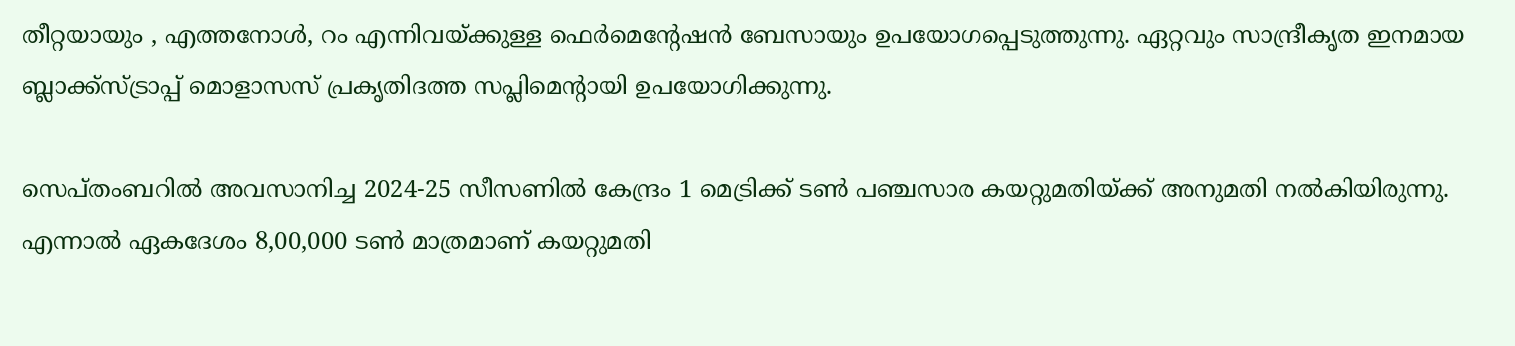തീറ്റയായും , എത്തനോള്‍, റം എന്നിവയ്ക്കുള്ള ഫെര്‍മെന്റേഷന്‍ ബേസായും ഉപയോഗപ്പെടുത്തുന്നു. ഏറ്റവും സാന്ദ്രീകൃത ഇനമായ ബ്ലാക്ക്സ്ട്രാപ്പ് മൊളാസസ് പ്രകൃതിദത്ത സപ്ലിമെന്റായി ഉപയോഗിക്കുന്നു.

സെപ്തംബറില്‍ അവസാനിച്ച 2024-25 സീസണില്‍ കേന്ദ്രം 1 മെട്രിക്ക് ടണ്‍ പഞ്ചസാര കയറ്റുമതിയ്ക്ക് അനുമതി നല്‍കിയിരുന്നു. എന്നാല്‍ ഏകദേശം 8,00,000 ടണ്‍ മാത്രമാണ് കയറ്റുമതി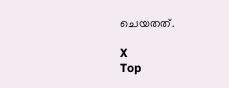ചെയതത്.

X
Top